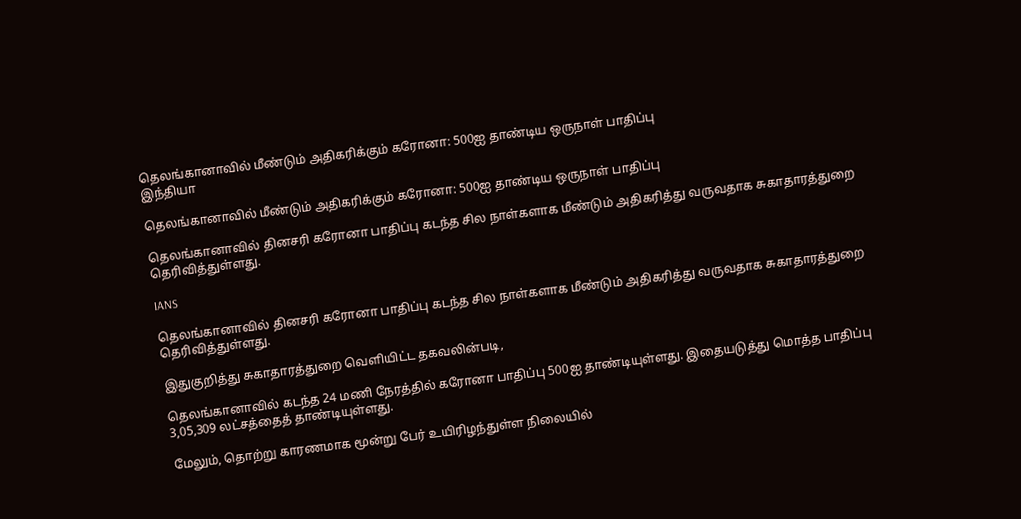தெலங்கானாவில் மீண்டும் அதிகரிக்கும் கரோனா: 500ஐ தாண்டிய ஒருநாள் பாதிப்பு
இந்தியா

தெலங்கானாவில் மீண்டும் அதிகரிக்கும் கரோனா: 500ஐ தாண்டிய ஒருநாள் பாதிப்பு

தெலங்கானாவில் தினசரி கரோனா பாதிப்பு கடந்த சில நாள்களாக மீண்டும் அதிகரித்து வருவதாக சுகாதாரத்துறை தெரிவித்துள்ளது.

IANS

தெலங்கானாவில் தினசரி கரோனா பாதிப்பு கடந்த சில நாள்களாக மீண்டும் அதிகரித்து வருவதாக சுகாதாரத்துறை தெரிவித்துள்ளது.

இதுகுறித்து சுகாதாரத்துறை வெளியிட்ட தகவலின்படி,

தெலங்கானாவில் கடந்த 24 மணி நேரத்தில் கரோனா பாதிப்பு 500ஐ தாண்டியுள்ளது. இதையடுத்து மொத்த பாதிப்பு 3,05,309 லட்சத்தைத் தாண்டியுள்ளது.

மேலும், தொற்று காரணமாக மூன்று பேர் உயிரிழந்துள்ள நிலையில்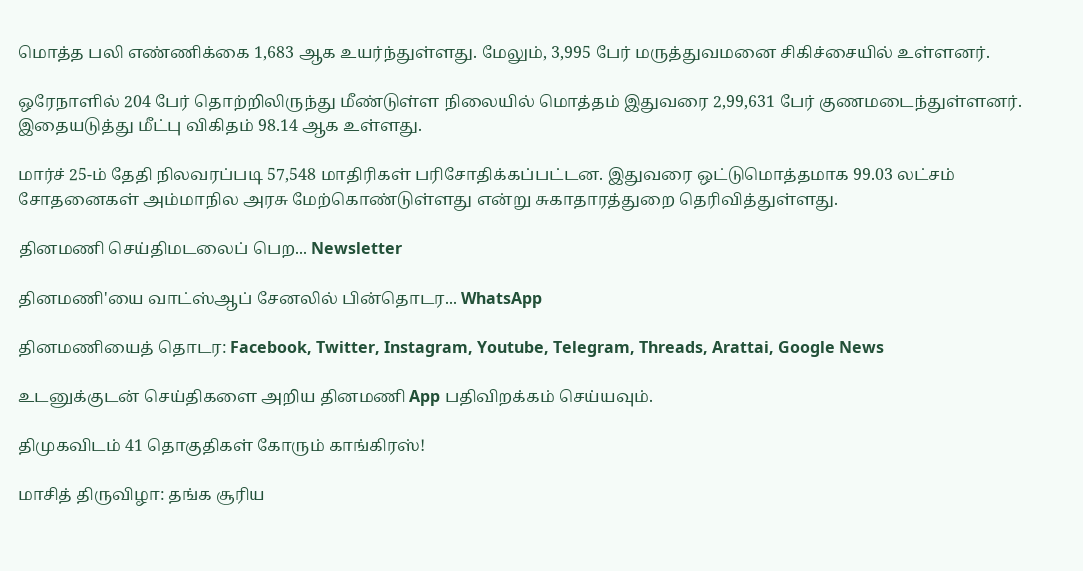மொத்த பலி எண்ணிக்கை 1,683 ஆக உயர்ந்துள்ளது. மேலும், 3,995 பேர் மருத்துவமனை சிகிச்சையில் உள்ளனர்.

ஒரேநாளில் 204 பேர் தொற்றிலிருந்து மீண்டுள்ள நிலையில் மொத்தம் இதுவரை 2,99,631 பேர் குணமடைந்துள்ளனர். இதையடுத்து மீட்பு விகிதம் 98.14 ஆக உள்ளது.

மார்ச் 25-ம் தேதி நிலவரப்படி 57,548 மாதிரிகள் பரிசோதிக்கப்பட்டன. இதுவரை ஒட்டுமொத்தமாக 99.03 லட்சம் சோதனைகள் அம்மாநில அரசு மேற்கொண்டுள்ளது என்று சுகாதாரத்துறை தெரிவித்துள்ளது.

தினமணி செய்திமடலைப் பெற... Newsletter

தினமணி'யை வாட்ஸ்ஆப் சேனலில் பின்தொடர... WhatsApp

தினமணியைத் தொடர: Facebook, Twitter, Instagram, Youtube, Telegram, Threads, Arattai, Google News

உடனுக்குடன் செய்திகளை அறிய தினமணி App பதிவிறக்கம் செய்யவும்.

திமுகவிடம் 41 தொகுதிகள் கோரும் காங்கிரஸ்!

மாசித் திருவிழா: தங்க சூரிய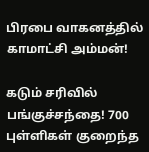பிரபை வாகனத்தில் காமாட்சி அம்மன்!

கடும் சரிவில் பங்குச்சந்தை! 700 புள்ளிகள் குறைந்த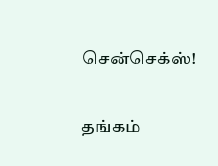சென்செக்ஸ்!

தங்கம்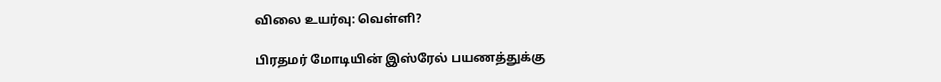விலை உயர்வு: வெள்ளி?

பிரதமர் மோடியின் இஸ்ரேல் பயணத்துக்கு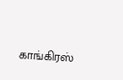காங்கிரஸ்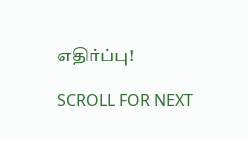எதிர்ப்பு!

SCROLL FOR NEXT